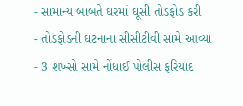- સામાન્ય બાબતે ઘરમાં ઘૂસી તોડફોડ કરી
- તોડફોડની ઘટનાના સીસીટીવી સામે આવ્યા
- 3 શખ્સો સામે નોંધાઈ પોલીસ ફરિયાદ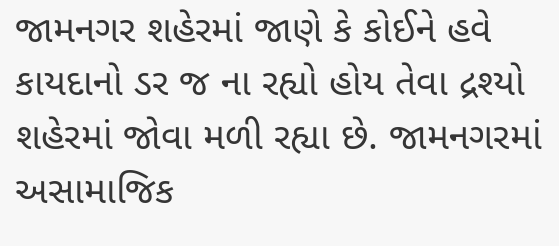જામનગર શહેરમાં જાણે કે કોઈને હવે કાયદાનો ડર જ ના રહ્યો હોય તેવા દ્રશ્યો શહેરમાં જોવા મળી રહ્યા છે. જામનગરમાં અસામાજિક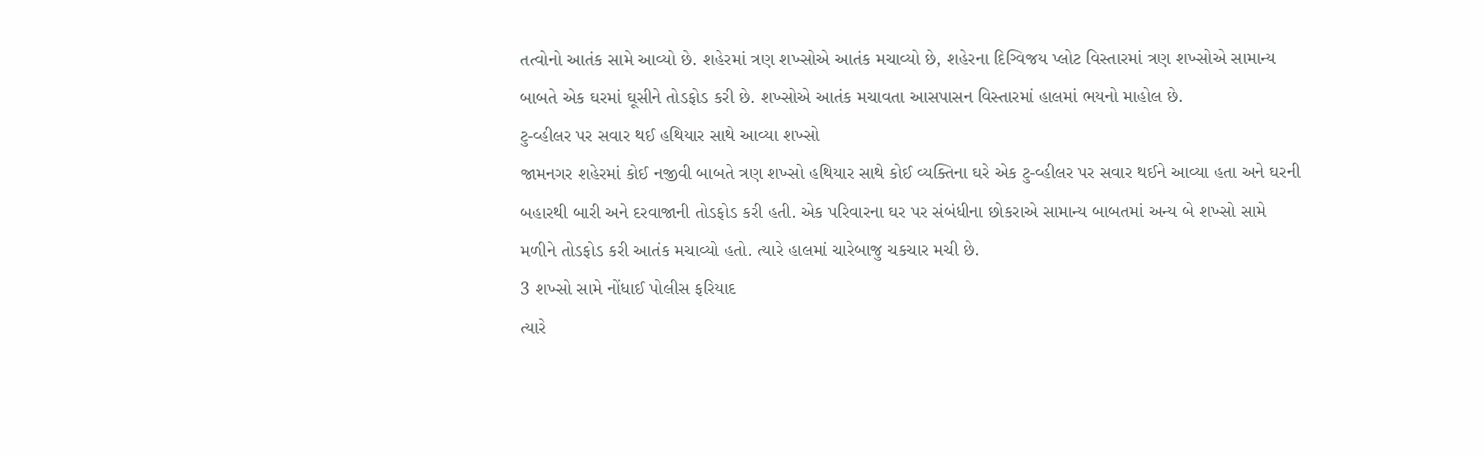તત્વોનો આતંક સામે આવ્યો છે. શહેરમાં ત્રણ શખ્સોએ આતંક મચાવ્યો છે, શહેરના દિગ્વિજય પ્લોટ વિસ્તારમાં ત્રણ શખ્સોએ સામાન્ય બાબતે એક ઘરમાં ઘૂસીને તોડફોડ કરી છે. શખ્સોએ આતંક મચાવતા આસપાસન વિસ્તારમાં હાલમાં ભયનો માહોલ છે.
ટુ-વ્હીલર પર સવાર થઈ હથિયાર સાથે આવ્યા શખ્સો
જામનગર શહેરમાં કોઈ નજીવી બાબતે ત્રણ શખ્સો હથિયાર સાથે કોઈ વ્યક્તિના ઘરે એક ટુ-વ્હીલર પર સવાર થઈને આવ્યા હતા અને ઘરની બહારથી બારી અને દરવાજાની તોડફોડ કરી હતી. એક પરિવારના ઘર પર સંબંધીના છોકરાએ સામાન્ય બાબતમાં અન્ય બે શખ્સો સામે મળીને તોડફોડ કરી આતંક મચાવ્યો હતો. ત્યારે હાલમાં ચારેબાજુ ચકચાર મચી છે.
3 શખ્સો સામે નોંધાઈ પોલીસ ફરિયાદ
ત્યારે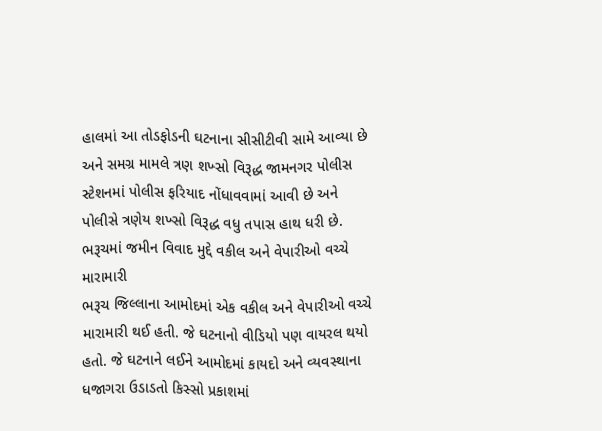હાલમાં આ તોડફોડની ઘટનાના સીસીટીવી સામે આવ્યા છે અને સમગ્ર મામલે ત્રણ શખ્સો વિરૂદ્ધ જામનગર પોલીસ સ્ટેશનમાં પોલીસ ફરિયાદ નોંધાવવામાં આવી છે અને પોલીસે ત્રણેય શખ્સો વિરૂદ્ધ વધુ તપાસ હાથ ધરી છે.
ભરૂચમાં જમીન વિવાદ મુદ્દે વકીલ અને વેપારીઓ વચ્ચે મારામારી
ભરૂચ જિલ્લાના આમોદમાં એક વકીલ અને વેપારીઓ વચ્ચે મારામારી થઈ હતી. જે ઘટનાનો વીડિયો પણ વાયરલ થયો હતો. જે ઘટનાને લઈને આમોદમાં કાયદો અને વ્યવસ્થાના ધજાગરા ઉડાડતો કિસ્સો પ્રકાશમાં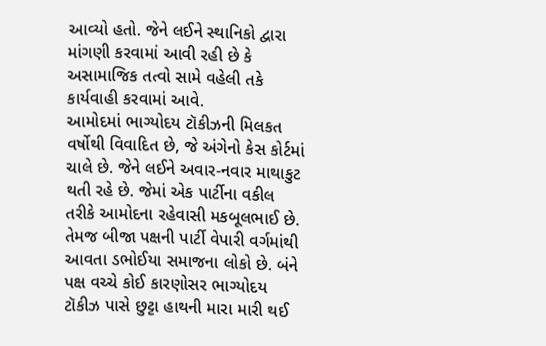આવ્યો હતો. જેને લઈને સ્થાનિકો દ્વારા માંગણી કરવામાં આવી રહી છે કે અસામાજિક તત્વો સામે વહેલી તકે કાર્યવાહી કરવામાં આવે.
આમોદમાં ભાગ્યોદય ટૉકીઝની મિલકત વર્ષોથી વિવાદિત છે, જે અંગેનો કેસ કોર્ટમાં ચાલે છે. જેને લઈને અવાર-નવાર માથાકુટ થતી રહે છે. જેમાં એક પાર્ટીના વકીલ તરીકે આમોદના રહેવાસી મકબૂલભાઈ છે. તેમજ બીજા પક્ષની પાર્ટી વેપારી વર્ગમાંથી આવતા ડભોઈયા સમાજના લોકો છે. બંને પક્ષ વચ્ચે કોઈ કારણોસર ભાગ્યોદય ટૉકીઝ પાસે છુટ્ટા હાથની મારા મારી થઈ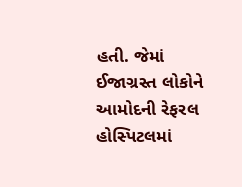હતી. જેમાં ઈજાગ્રસ્ત લોકોને આમોદની રેફરલ હોસ્પિટલમાં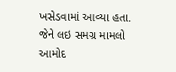ખસેડવામાં આવ્યા હતા. જેને લઇ સમગ્ર મામલો આમોદ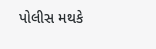પોલીસ મથકે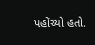પહોંચ્યો હતો.